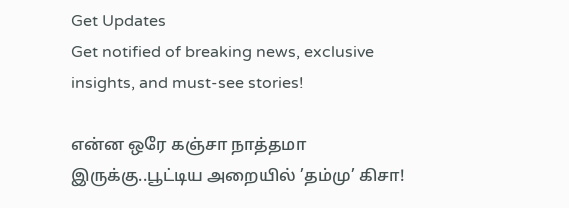Get Updates
Get notified of breaking news, exclusive insights, and must-see stories!

என்ன ஒரே கஞ்சா நாத்தமா இருக்கு..பூட்டிய அறையில் ’தம்மு’ கிசா!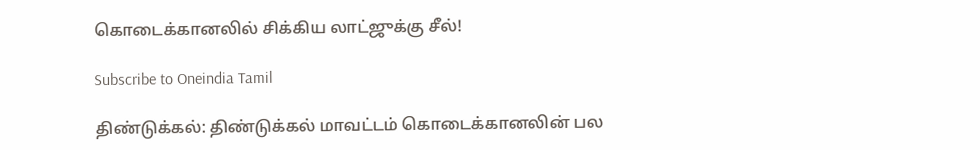கொடைக்கானலில் சிக்கிய லாட்ஜுக்கு சீல்!

Subscribe to Oneindia Tamil

திண்டுக்கல்: திண்டுக்கல் மாவட்டம் கொடைக்கானலின் பல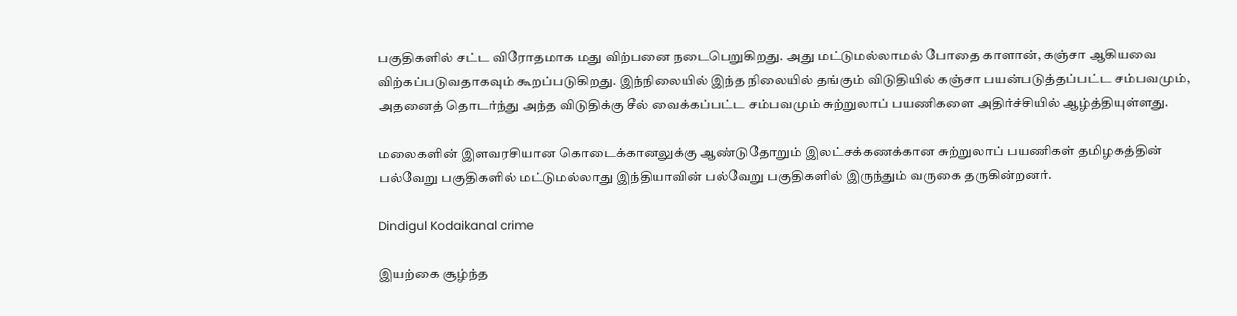பகுதிகளில் சட்ட விரோதமாக மது விற்பனை நடைபெறுகிறது. அது மட்டுமல்லாமல் போதை காளான், கஞ்சா ஆகியவை விற்கப்படுவதாகவும் கூறப்படுகிறது. இந்நிலையில் இந்த நிலையில் தங்கும் விடுதியில் கஞ்சா பயன்படுத்தப்பட்ட சம்பவமும், அதனைத் தொடர்ந்து அந்த விடுதிக்கு சீல் வைக்கப்பட்ட சம்பவமும் சுற்றுலாப் பயணிகளை அதிர்ச்சியில் ஆழ்த்தியுள்ளது.

மலைகளின் இளவரசியான கொடைக்கானலுக்கு ஆண்டுதோறும் இலட்சக்கணக்கான சுற்றுலாப் பயணிகள் தமிழகத்தின் பல்வேறு பகுதிகளில் மட்டுமல்லாது இந்தியாவின் பல்வேறு பகுதிகளில் இருந்தும் வருகை தருகின்றனர்.

Dindigul Kodaikanal crime

இயற்கை சூழ்ந்த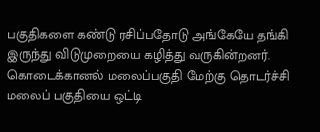பகுதிகளை கண்டு ரசிப்பதோடு அங்கேயே தங்கி இருந்து விடுமுறையை கழித்து வருகின்றனர். கொடைக்கானல் மலைப்பகுதி மேற்கு தொடர்ச்சி மலைப் பகுதியை ஒட்டி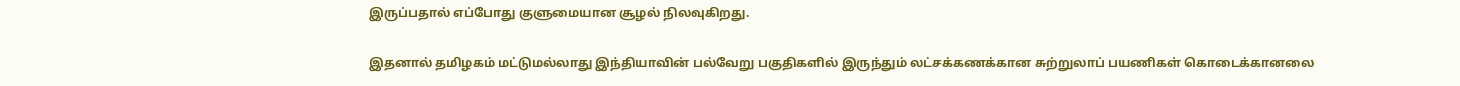இருப்பதால் எப்போது குளுமையான சூழல் நிலவுகிறது.

இதனால் தமிழகம் மட்டுமல்லாது இந்தியாவின் பல்வேறு பகுதிகளில் இருந்தும் லட்சக்கணக்கான சுற்றுலாப் பயணிகள் கொடைக்கானலை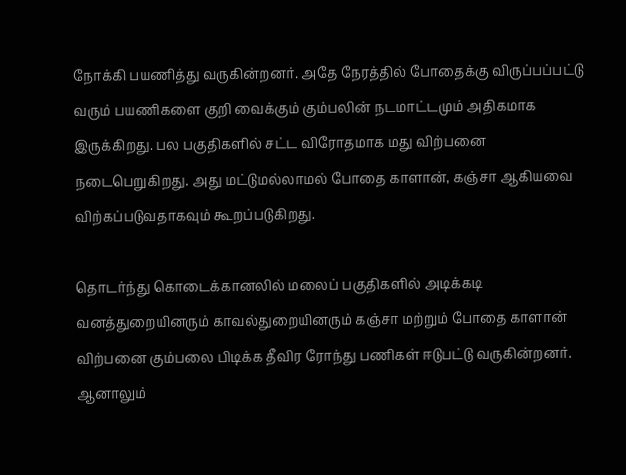நோக்கி பயணித்து வருகின்றனர். அதே நேரத்தில் போதைக்கு விருப்பப்பட்டு வரும் பயணிகளை குறி வைக்கும் கும்பலின் நடமாட்டமும் அதிகமாக இருக்கிறது. பல பகுதிகளில் சட்ட விரோதமாக மது விற்பனை நடைபெறுகிறது. அது மட்டுமல்லாமல் போதை காளான், கஞ்சா ஆகியவை விற்கப்படுவதாகவும் கூறப்படுகிறது.

தொடர்ந்து கொடைக்கானலில் மலைப் பகுதிகளில் அடிக்கடி வனத்துறையினரும் காவல்துறையினரும் கஞ்சா மற்றும் போதை காளான் விற்பனை கும்பலை பிடிக்க தீவிர ரோந்து பணிகள் ஈடுபட்டு வருகின்றனர். ஆனாலும்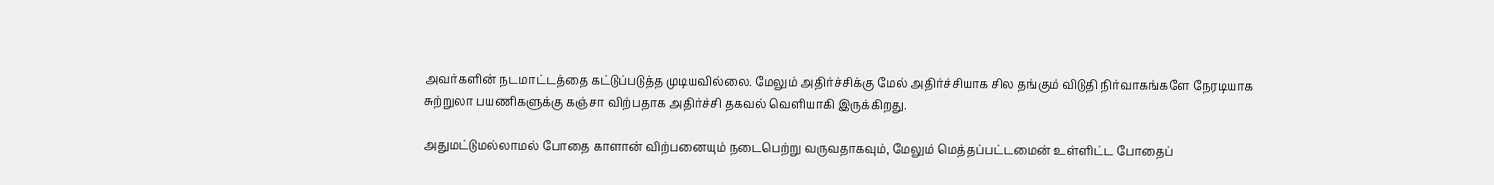அவர்களின் நடமாட்டத்தை கட்டுப்படுத்த முடியவில்லை. மேலும் அதிர்ச்சிக்கு மேல் அதிர்ச்சியாக சில தங்கும் விடுதி நிர்வாகங்களே நேரடியாக சுற்றுலா பயணிகளுக்கு கஞ்சா விற்பதாக அதிர்ச்சி தகவல் வெளியாகி இருக்கிறது.

அதுமட்டுமல்லாமல் போதை காளான் விற்பனையும் நடைபெற்று வருவதாகவும், மேலும் மெத்தப்பட்டமைன் உள்ளிட்ட போதைப்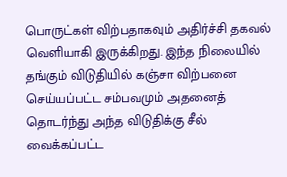பொருட்கள் விற்பதாகவும் அதிர்ச்சி தகவல் வெளியாகி இருக்கிறது. இந்த நிலையில் தங்கும் விடுதியில் கஞ்சா விற்பனை செய்யப்பட்ட சம்பவமும் அதனைத் தொடர்ந்து அந்த விடுதிக்கு சீல் வைக்கப்பட்ட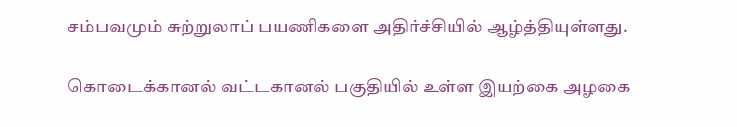சம்பவமும் சுற்றுலாப் பயணிகளை அதிர்ச்சியில் ஆழ்த்தியுள்ளது.

கொடைக்கானல் வட்டகானல் பகுதியில் உள்ள இயற்கை அழகை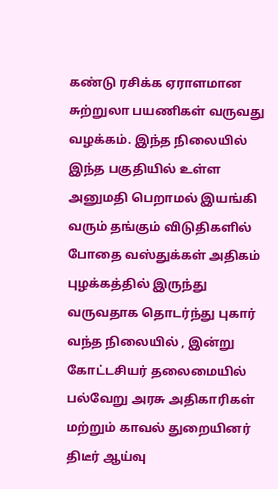கண்டு ரசிக்க ஏராளமான சுற்றுலா பயணிகள் வருவது வழக்கம். இந்த நிலையில் இந்த பகுதியில் உள்ள அனுமதி பெறாமல் இயங்கி வரும் தங்கும் விடுதிகளில் போதை வஸ்துக்கள் அதிகம் புழக்கத்தில் இருந்து வருவதாக தொடர்ந்து புகார் வந்த நிலையில் , இன்று கோட்டசியர் தலைமையில் பல்வேறு அரசு அதிகாரிகள் மற்றும் காவல் துறையினர் திடீர் ஆய்வு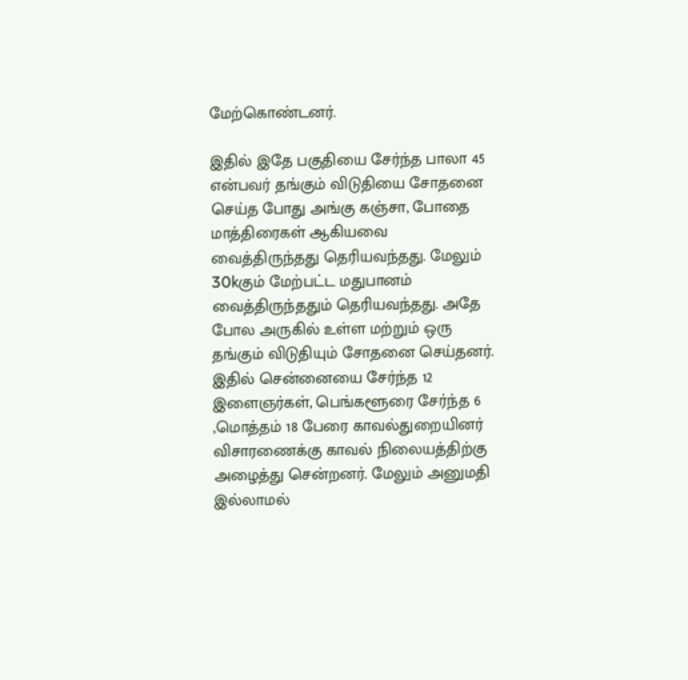மேற்கொண்டனர்.

இதில் இதே பகுதியை சேர்ந்த பாலா 45 என்பவர் தங்கும் விடுதியை சோதனை செய்த போது அங்கு கஞ்சா, போதை மாத்திரைகள் ஆகியவை வைத்திருந்தது தெரியவந்தது. மேலும் 30kகும் மேற்பட்ட மதுபானம் வைத்திருந்ததும் தெரியவந்தது. அதே போல அருகில் உள்ள மற்றும் ஒரு தங்கும் விடுதியும் சோதனை செய்தனர். இதில் சென்னையை சேர்ந்த 12 இளைஞர்கள், பெங்களூரை சேர்ந்த 6 ,மொத்தம் 18 பேரை காவல்துறையினர் விசாரணைக்கு காவல் நிலையத்திற்கு அழைத்து சென்றனர். மேலும் அனுமதி இல்லாமல்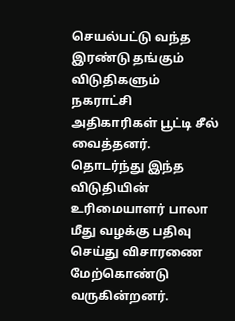செயல்பட்டு வந்த இரண்டு தங்கும் விடுதிகளும் நகராட்சி அதிகாரிகள் பூட்டி சீல் வைத்தனர். தொடர்ந்து இந்த விடுதியின் உரிமையாளர் பாலா மீது வழக்கு பதிவு செய்து விசாரணை மேற்கொண்டு வருகின்றனர்.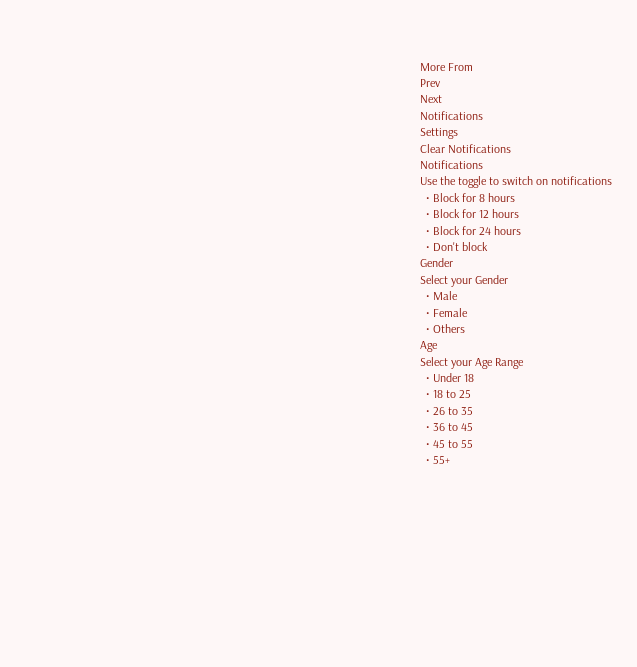More From
Prev
Next
Notifications
Settings
Clear Notifications
Notifications
Use the toggle to switch on notifications
  • Block for 8 hours
  • Block for 12 hours
  • Block for 24 hours
  • Don't block
Gender
Select your Gender
  • Male
  • Female
  • Others
Age
Select your Age Range
  • Under 18
  • 18 to 25
  • 26 to 35
  • 36 to 45
  • 45 to 55
  • 55+